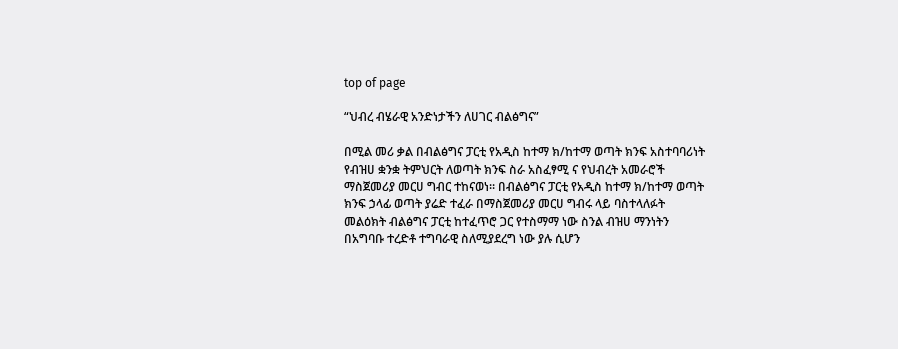top of page

“ህብረ ብሄራዊ አንድነታችን ለሀገር ብልፅግና”

በሚል መሪ ቃል በብልፅግና ፓርቲ የአዲስ ከተማ ክ/ከተማ ወጣት ክንፍ አስተባባሪነት የብዝሀ ቋንቋ ትምህርት ለወጣት ክንፍ ስራ አስፈፃሚ ና የህብረት አመራሮች ማስጀመሪያ መርሀ ግብር ተከናወነ። በብልፅግና ፓርቲ የአዲስ ከተማ ክ/ከተማ ወጣት ክንፍ ኃላፊ ወጣት ያሬድ ተፈራ በማስጀመሪያ መርሀ ግብሩ ላይ ባስተላለፉት መልዕክት ብልፅግና ፓርቲ ከተፈጥሮ ጋር የተስማማ ነው ስንል ብዝሀ ማንነትን በአግባቡ ተረድቶ ተግባራዊ ስለሚያደረግ ነው ያሉ ሲሆን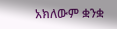አክለውም ቋንቋ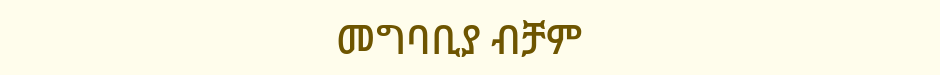መግባቢያ ብቻም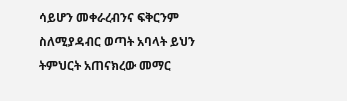ሳይሆን መቀራረብንና ፍቅርንም ስለሚያዳብር ወጣት አባላት ይህን ትምህርት አጠናክረው መማር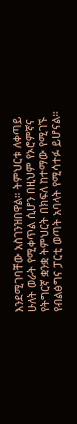እንደሚገባቸው አስገንዝበዋል። ትምህርቱ ለቀጣይ ሁለት ወራት የሚቀጥል ሲሆን በዚህም የኦሮምኛና የትግርኛ ቋንቋ ትምህርት በክፍለ ከተማው የሚገኙ የብልፅግና ፓርቲ ወጣት አባላት የሚሳተፉ ይሆናል።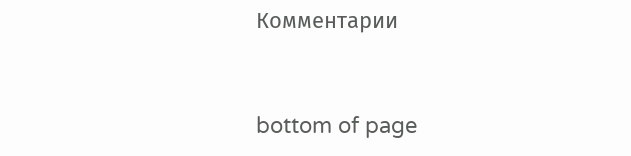Комментарии


bottom of page